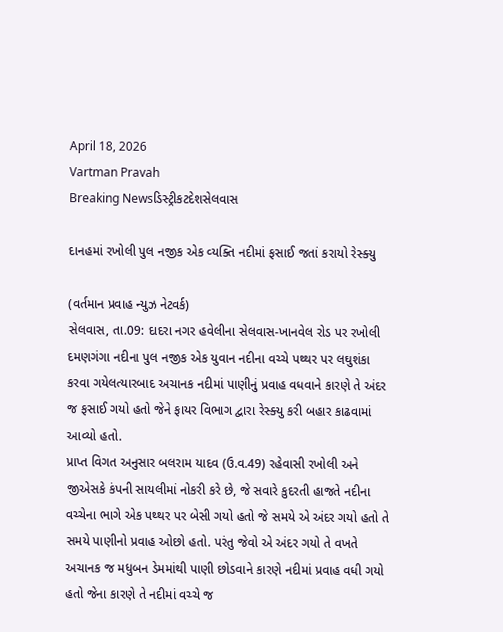April 18, 2026
Vartman Pravah
Breaking Newsડિસ્ટ્રીકટદેશસેલવાસ

દાનહમાં રખોલી પુલ નજીક એક વ્‍યક્‍તિ નદીમાં ફસાઈ જતાં કરાયો રેસ્‍ક્‍યુ

(વર્તમાન પ્રવાહ ન્‍યુઝ નેટવર્ક)
સેલવાસ, તા.09: દાદરા નગર હવેલીના સેલવાસ-ખાનવેલ રોડ પર રખોલી દમણગંગા નદીના પુલ નજીક એક યુવાન નદીના વચ્‍ચે પથ્‍થર પર લઘુશંકા કરવા ગયેલત્‍યારબાદ અચાનક નદીમાં પાણીનું પ્રવાહ વધવાને કારણે તે અંદર જ ફસાઈ ગયો હતો જેને ફાયર વિભાગ દ્વારા રેસ્‍ક્‍યુ કરી બહાર કાઢવામાં આવ્‍યો હતો.
પ્રાપ્ત વિગત અનુસાર બલરામ યાદવ (ઉ.વ.49) રહેવાસી રખોલી અને જીએસકે કંપની સાયલીમાં નોકરી કરે છે, જે સવારે કુદરતી હાજતે નદીના વચ્‍ચેના ભાગે એક પથ્‍થર પર બેસી ગયો હતો જે સમયે એ અંદર ગયો હતો તે સમયે પાણીનો પ્રવાહ ઓછો હતો. પરંતુ જેવો એ અંદર ગયો તે વખતે અચાનક જ મધુબન ડેમમાંથી પાણી છોડવાને કારણે નદીમાં પ્રવાહ વધી ગયો હતો જેના કારણે તે નદીમાં વચ્‍ચે જ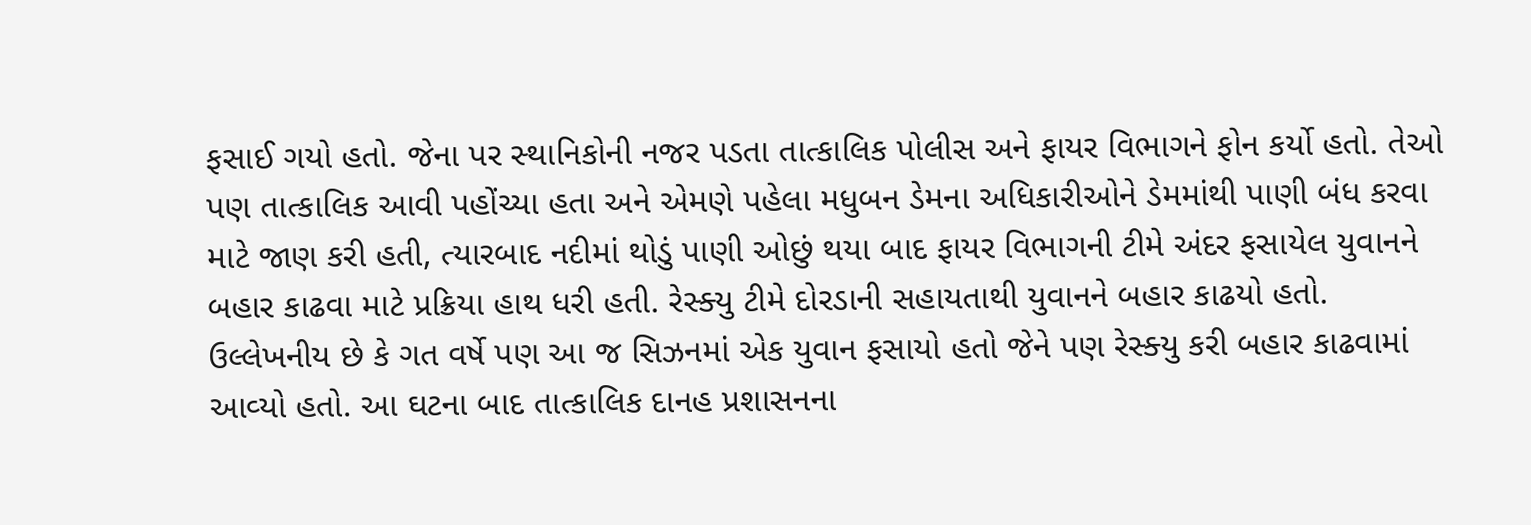ફસાઈ ગયો હતો. જેના પર સ્‍થાનિકોની નજર પડતા તાત્‍કાલિક પોલીસ અને ફાયર વિભાગને ફોન કર્યો હતો. તેઓ પણ તાત્‍કાલિક આવી પહોંચ્‍યા હતા અને એમણે પહેલા મધુબન ડેમના અધિકારીઓને ડેમમાંથી પાણી બંધ કરવા માટે જાણ કરી હતી, ત્‍યારબાદ નદીમાં થોડું પાણી ઓછું થયા બાદ ફાયર વિભાગની ટીમે અંદર ફસાયેલ યુવાનને બહાર કાઢવા માટે પ્રક્રિયા હાથ ધરી હતી. રેસ્‍ક્‍યુ ટીમે દોરડાની સહાયતાથી યુવાનને બહાર કાઢયો હતો.
ઉલ્લેખનીય છે કે ગત વર્ષે પણ આ જ સિઝનમાં એક યુવાન ફસાયો હતો જેને પણ રેસ્‍ક્‍યુ કરી બહાર કાઢવામાં આવ્‍યો હતો. આ ઘટના બાદ તાત્‍કાલિક દાનહ પ્રશાસનના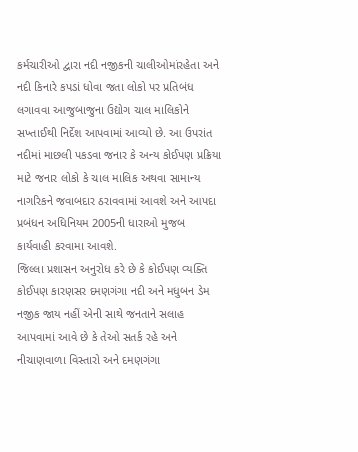કર્મચારીઓ દ્વારા નદી નજીકની ચાલીઓમાંરહેતા અને નદી કિનારે કપડાં ધોવા જતા લોકો પર પ્રતિબંધ લગાવવા આજુબાજુના ઉદ્યોગ ચાલ માલિકોને સખ્‍તાઈથી નિર્દેશ આપવામાં આવ્‍યો છે. આ ઉપરાંત નદીમાં માછલી પકડવા જનાર કે અન્‍ય કોઈપણ પ્રક્રિયા માટે જનાર લોકો કે ચાલ માલિક અથવા સામાન્‍ય નાગરિકને જવાબદાર ઠરાવવામાં આવશે અને આપદા પ્રબંધન અધિનિયમ 2005ની ધારાઓ મુજબ કાર્યવાહી કરવામા આવશે.
જિલ્લા પ્રશાસન અનુરોધ કરે છે કે કોઈપણ વ્‍યક્‍તિ કોઈપણ કારણસર દમણગંગા નદી અને મધુબન ડેમ નજીક જાય નહીં એની સાથે જનતાને સલાહ આપવામાં આવે છે કે તેઓ સતર્ક રહે અને નીચાણવાળા વિસ્‍તારો અને દમણગંગા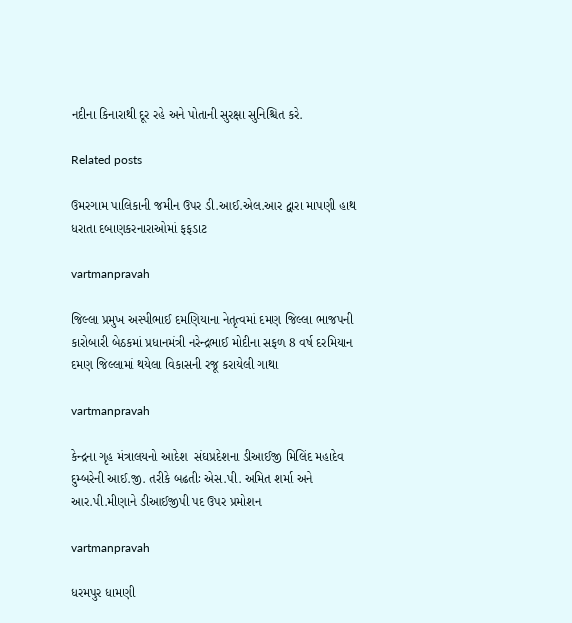નદીના કિનારાથી દૂર રહે અને પોતાની સુરક્ષા સુનિશ્ચિત કરે.

Related posts

ઉમરગામ પાલિકાની જમીન ઉપર ડી.આઈ.એલ.આર દ્વારા માપણી હાથ ધરાતા દબાણકરનારાઓમાં ફફડાટ

vartmanpravah

જિલ્લા પ્રમુખ અસ્‍પીભાઈ દમણિયાના નેતૃત્‍વમાં દમણ જિલ્લા ભાજપની કારોબારી બેઠકમાં પ્રધાનમંત્રી નરેન્‍દ્રભાઈ મોદીના સફળ 8 વર્ષ દરમિયાન દમણ જિલ્લામાં થયેલા વિકાસની રજૂ કરાયેલી ગાથા

vartmanpravah

કેન્‍દ્રના ગૃહ મંત્રાલયનો આદેશ  સંઘપ્રદેશના ડીઆઈજી મિલિંદ મહાદેવ દુમ્‍બરેની આઈ.જી. તરીકે બઢતીઃ એસ.પી. અમિત શર્મા અને આર.પી.મીણાને ડીઆઈજીપી પદ ઉપર પ્રમોશન

vartmanpravah

ધરમપુર ધામણી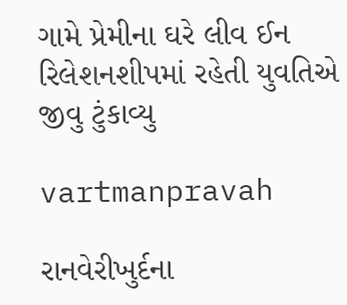ગામે પ્રેમીના ઘરે લીવ ઈન રિલેશનશીપમાં રહેતી યુવતિએ જીવુ ટુંકાવ્‍યુ

vartmanpravah

રાનવેરીખુર્દના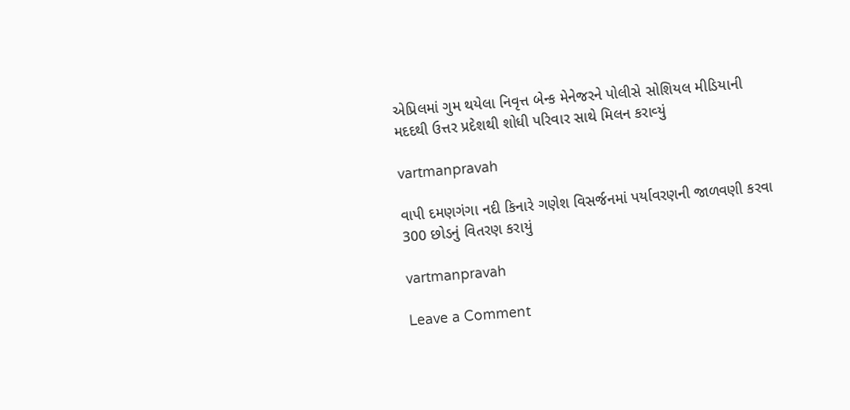એપ્રિલમાં ગુમ થયેલા નિવૃત્ત બેન્‍ક મેનેજરને પોલીસે સોશિયલ મીડિયાની મદદથી ઉત્તર પ્રદેશથી શોધી પરિવાર સાથે મિલન કરાવ્‍યું

vartmanpravah

વાપી દમણગંગા નદી કિનારે ગણેશ વિસર્જનમાં પર્યાવરણની જાળવણી કરવા 300 છોડનું વિતરણ કરાયું

vartmanpravah

Leave a Comment